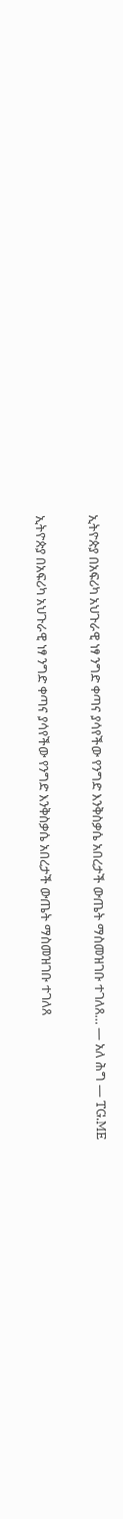ኢትዮጵያ በአፍሪካ አህጉራዊ ነፃ ንግድ ቀጣና ያሳየችው የንግድ እንቅስቃሴ አበረታች ውጤት ማስመዝገቡ ተገለጸ… — አለ ሕግ — TG.ME

ኢትዮጵያ በአፍሪካ አህጉራዊ ነፃ ንግድ ቀጣና ያሳየችው የንግድ እንቅስቃሴ አበረታች ውጤት ማስመዝገቡ ተገለጸ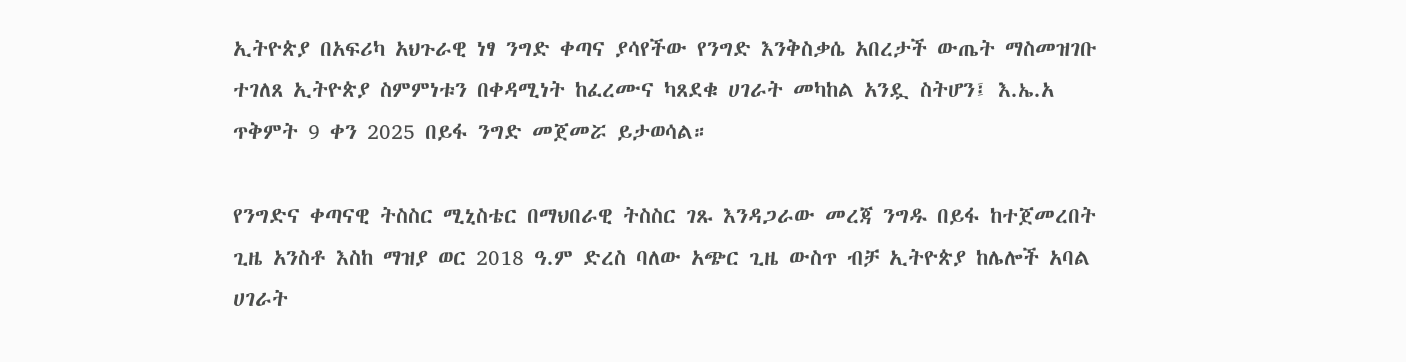ኢትዮጵያ በአፍሪካ አህጉራዊ ነፃ ንግድ ቀጣና ያሳየችው የንግድ እንቅስቃሴ አበረታች ውጤት ማስመዝገቡ ተገለጸ ኢትዮጵያ ስምምነቱን በቀዳሚነት ከፈረሙና ካጸደቁ ሀገራት መካከል አንዷ ስትሆን፤ እ.ኤ.አ ጥቅምት 9 ቀን 2025 በይፋ ንግድ መጀመሯ ይታወሳል።

የንግድና ቀጣናዊ ትስስር ሚኒስቴር በማህበራዊ ትስስር ገጹ እንዳጋራው መረጃ ንግዱ በይፋ ከተጀመረበት ጊዜ አንስቶ እስከ ማዝያ ወር 2018 ዓ.ም ድረስ ባለው አጭር ጊዜ ውስጥ ብቻ ኢትዮጵያ ከሌሎች አባል ሀገራት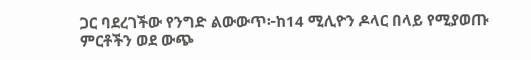ጋር ባደረገችው የንግድ ልውውጥ፦ከ14 ሚሊዮን ዶላር በላይ የሚያወጡ ምርቶችን ወደ ውጭ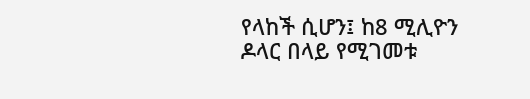የላከች ሲሆን፤ ከ8 ሚሊዮን ዶላር በላይ የሚገመቱ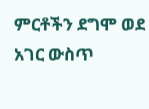ምርቶችን ደግሞ ወደ አገር ውስጥ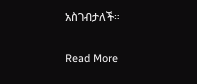አስገብታለች።

Read More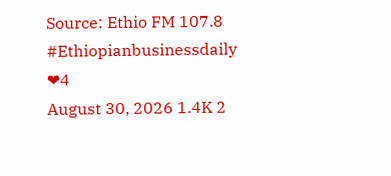Source: Ethio FM 107.8
#Ethiopianbusinessdaily
❤4
August 30, 2026 1.4K 2